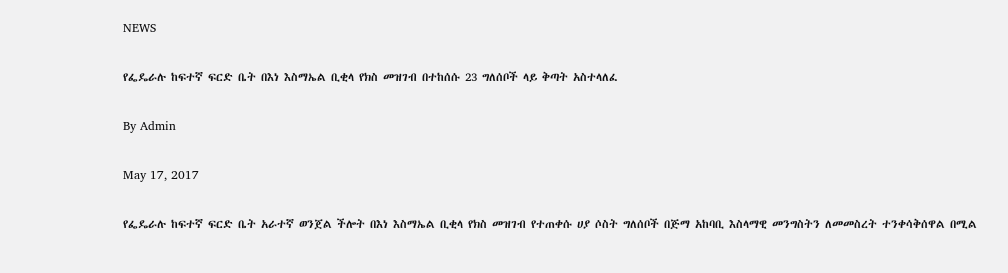NEWS

የፌዴራሉ ከፍተኛ ፍርድ ቤት በእነ እስማኤል ቢቂላ የክስ መዝገብ በተከሰሱ 23 ግለሰቦች ላይ ቅጣት አስተላለፈ

By Admin

May 17, 2017

የፌዴራሉ ከፍተኛ ፍርድ ቤት አራተኛ ወንጀል ችሎት በእነ እስማኤል ቢቂላ የክስ መዝገብ የተጠቀሱ ሀያ ሶስት ግለሰቦች በጅማ አከባቢ እስላማዊ መንግስትን ለመመስረት ተንቀሳቅሰዋል በሚል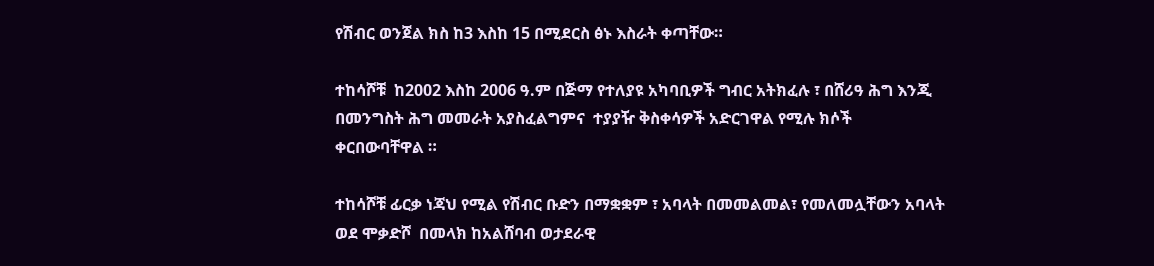የሽብር ወንጀል ክስ ከ3 እስከ 15 በሚደርስ ፅኑ እስራት ቀጣቸው።

ተከሳሾቹ  ከ2002 እስከ 2006 ዓ.ም በጅማ የተለያዩ አካባቢዎች ግብር አትክፈሉ ፣ በሸሪዓ ሕግ እንጂ በመንግስት ሕግ መመራት አያስፈልግምና  ተያያዥ ቅስቀሳዎች አድርገዋል የሚሉ ክሶች  ቀርበውባቸዋል ።

ተከሳሾቹ ፊርቃ ነጃህ የሚል የሽብር ቡድን በማቋቋም ፣ አባላት በመመልመል፣ የመለመሏቸውን አባላት ወደ ሞቃድሾ  በመላክ ከአልሸባብ ወታደራዊ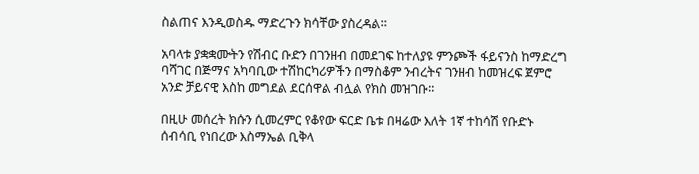ስልጠና እንዲወስዱ ማድረጉን ክሳቸው ያስረዳል።

አባላቱ ያቋቋሙትን የሽብር ቡድን በገንዘብ በመደገፍ ከተለያዩ ምንጮች ፋይናንስ ከማድረግ  ባሻገር በጅማና አካባቢው ተሽከርካሪዎችን በማስቆም ንብረትና ገንዘብ ከመዝረፍ ጀምሮ አንድ ቻይናዊ እስከ መግደል ደርሰዋል ብሏል የክስ መዝገቡ።

በዚሁ መሰረት ክሱን ሲመረምር የቆየው ፍርድ ቤቱ በዛሬው እለት 1ኛ ተከሳሽ የቡድኑ ሰብሳቢ የነበረው እስማኤል ቢቅላ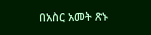በአስር አመት ጽኑ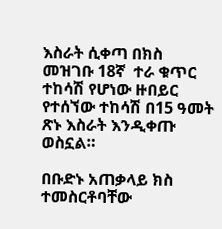እስራት ሲቀጣ በክስ መዝገቡ 18ኛ  ተራ ቁጥር ተከሳሽ የሆነው ዙበይር የተሰኘው ተከሳሽ በ15 ዓመት  ጽኑ እስራት እንዲቀጡ ወስኗል።

በቡድኑ አጠቃላይ ክስ ተመስርቶባቸው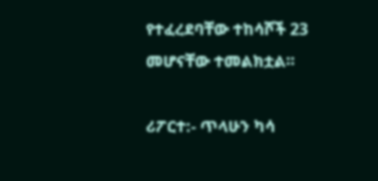የተፈረደባቸው ተከሳሾች 23 መሆናቸው ተመልክቷል።

ሪፖርተ:- ጥላሁን ካሳ